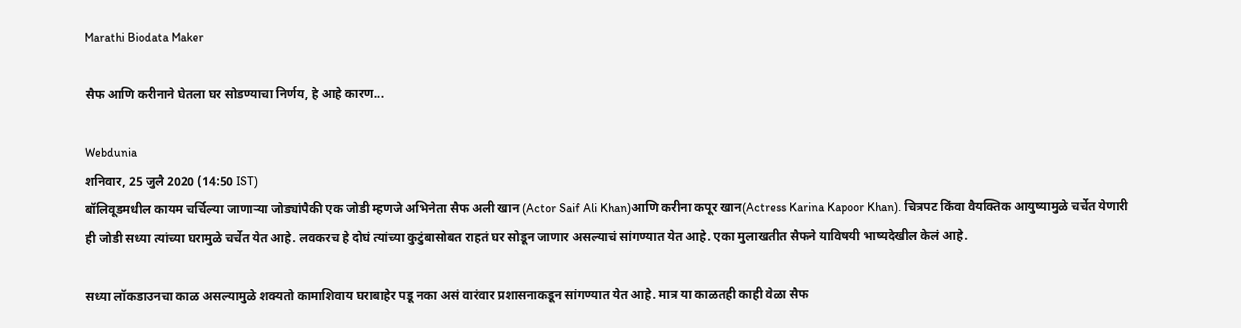Marathi Biodata Maker

सैफ आणि करीनाने घेतला घर सोडण्याचा निर्णय, हे आहे कारण...

Webdunia
शनिवार, 25 जुलै 2020 (14:50 IST)
बॉलिवूडमधील कायम चर्चिल्या जाणाऱ्या जोड्यांपैकी एक जोडी म्हणजे अभिनेता सैफ अली खान (Actor Saif Ali Khan)आणि करीना कपूर खान(Actress Karina Kapoor Khan). चित्रपट किंवा वैयक्तिक आयुष्यामुळे चर्चेत येणारी ही जोडी सध्या त्यांच्या घरामुळे चर्चेत येत आहे. लवकरच हे दोघं त्यांच्या कुटुंबासोबत राहतं घर सोडून जाणार असल्याचं सांगण्यात येत आहे. एका मुलाखतीत सैफने याविषयी भाष्यदेखील केलं आहे.

सध्या लॉकडाउनचा काळ असल्यामुळे शक्यतो कामाशिवाय घराबाहेर पडू नका असं वारंवार प्रशासनाकडून सांगण्यात येत आहे. मात्र या काळतही काही वेळा सैफ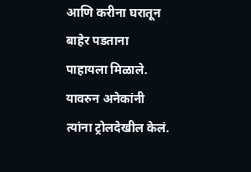आणि करीना घरातून बाहेर पडताना पाहायला मिळाले. यावरुन अनेकांनी त्यांना ट्रोलदेखील केलं.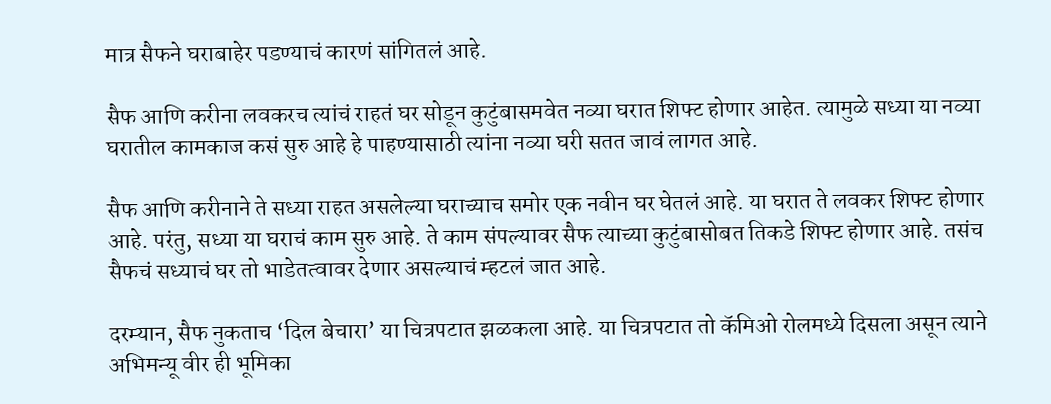मात्र सैफने घराबाहेर पडण्याचं कारणं सांगितलं आहे.

सैफ आणि करीना लवकरच त्यांचं राहतं घर सोडून कुटुंबासमवेत नव्या घरात शिफ्ट होणार आहेत. त्यामुळे सध्या या नव्या घरातील कामकाज कसं सुरु आहे हे पाहण्यासाठी त्यांना नव्या घरी सतत जावं लागत आहे.

सैफ आणि करीनाने ते सध्या राहत असलेल्या घराच्याच समोर एक नवीन घर घेतलं आहे. या घरात ते लवकर शिफ्ट होणार आहे. परंतु, सध्या या घराचं काम सुरु आहे. ते काम संपल्यावर सैफ त्याच्या कुटुंबासोबत तिकडे शिफ्ट होणार आहे. तसंच सैफचं सध्याचं घर तो भाडेतत्वावर देणार असल्याचं म्हटलं जात आहे.

दरम्यान, सैफ नुकताच ‘दिल बेचारा’ या चित्रपटात झळकला आहे. या चित्रपटात तो कॅमिओ रोलमध्ये दिसला असून त्याने अभिमन्यू वीर ही भूमिका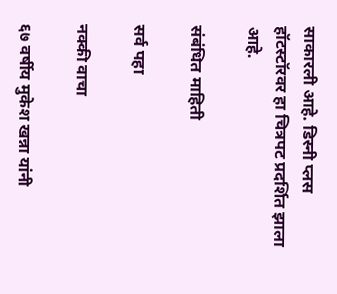साकारली आहे. डिस्नी प्लस हॉटस्टॉरवर हा चित्रपट प्रदर्शित झाला आहे.

संबंधित माहिती

सर्व पहा

नक्की वाचा

६७ वर्षीय मुकेश खन्ना यांनी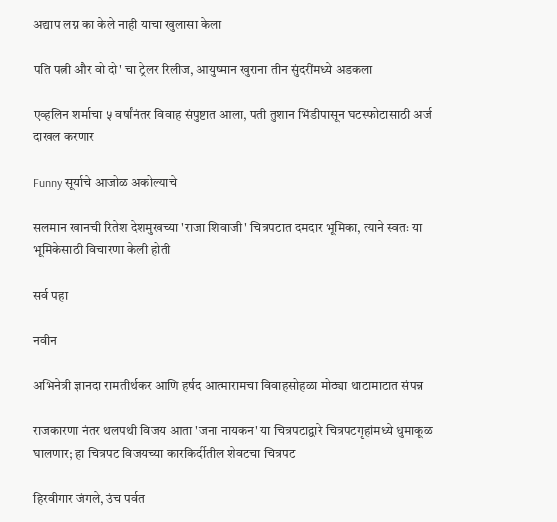अद्याप लग्न का केले नाही याचा खुलासा केला

पति पत्नी और वो दो' चा ट्रेलर रिलीज, आयुष्मान खुराना तीन सुंदरींमध्ये अडकला

एव्हलिन शर्माचा ५ वर्षांनंतर विवाह संपुष्टात आला, पती तुशान भिंडीपासून घटस्फोटासाठी अर्ज दाखल करणार

Funny सूर्याचे आजोळ अकोल्याचे

सलमान खानची रितेश देशमुखच्या 'राजा शिवाजी' चित्रपटात दमदार भूमिका, त्याने स्वतः या भूमिकेसाठी विचारणा केली होती

सर्व पहा

नवीन

अभिनेत्री ज्ञानदा रामतीर्थकर आणि हर्षद आत्मारामचा विवाहसोहळा मोठ्या थाटामाटात संपन्न

राजकारणा नंतर थलपथी विजय आता 'जना नायकन' या चित्रपटाद्वारे चित्रपटगृहांमध्ये धुमाकूळ घालणार; हा चित्रपट विजयच्या कारकिर्दीतील शेवटचा चित्रपट

हिरवीगार जंगले, उंच पर्वत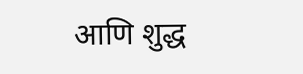आणि शुद्ध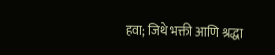हवा; जिथे भक्ती आणि श्रद्धा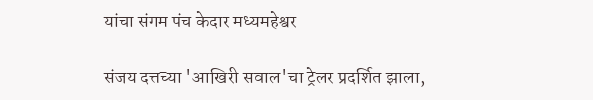यांचा संगम पंच केदार मध्यमहेश्वर

संजय दत्तच्या 'आखिरी सवाल'चा ट्रेलर प्रदर्शित झाला,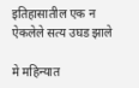इतिहासातील एक न ऐकलेले सत्य उघड झाले

मे महिन्यात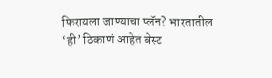फिरायला जाण्याचा प्लॅन? भारतातील ‘ही’ ठिकाणं आहेत बेस्ट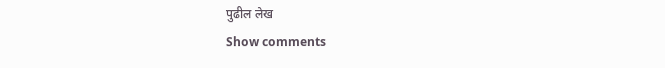पुढील लेख
Show comments